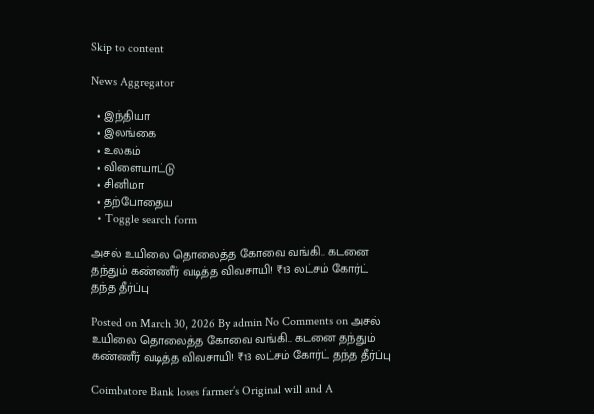Skip to content

News Aggregator

  • இந்தியா
  • இலங்கை
  • உலகம்
  • விளையாட்டு
  • சினிமா
  • தற்போதைய
  • Toggle search form

அசல் உயிலை தொலைத்த கோவை வங்கி.. கடனை தந்தும் கண்ணீர் வடித்த விவசாயி! ₹13 லட்சம் கோர்ட் தந்த தீர்ப்பு

Posted on March 30, 2026 By admin No Comments on அசல் உயிலை தொலைத்த கோவை வங்கி.. கடனை தந்தும் கண்ணீர் வடித்த விவசாயி! ₹13 லட்சம் கோர்ட் தந்த தீர்ப்பு

Coimbatore Bank loses farmer’s Original will and A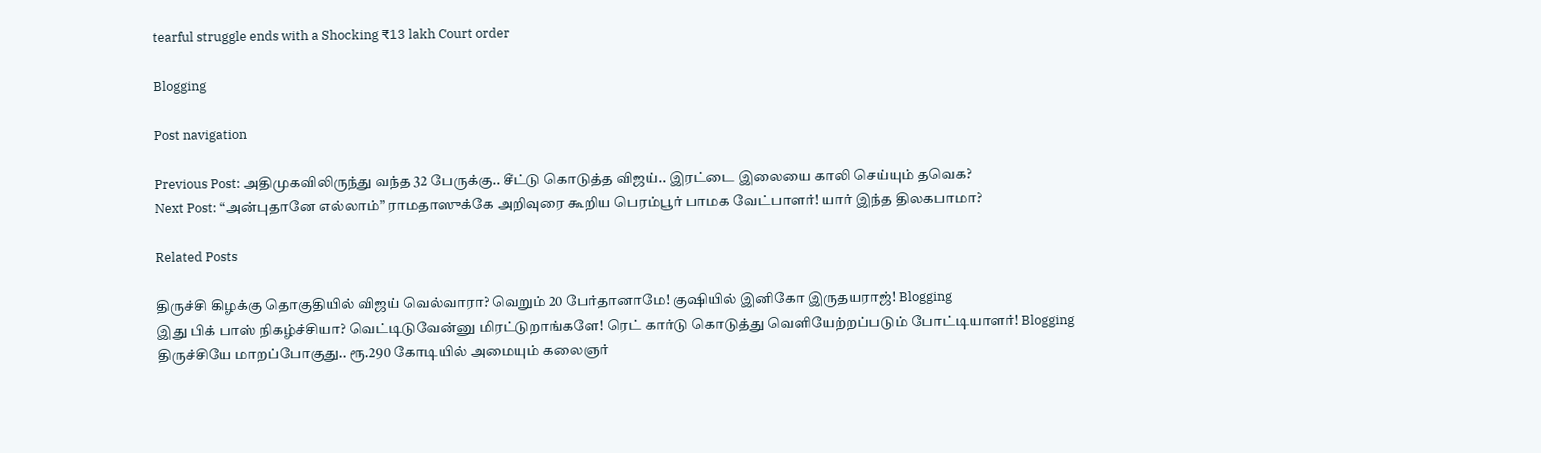tearful struggle ends with a Shocking ₹13 lakh Court order

Blogging

Post navigation

Previous Post: அதிமுகவிலிருந்து வந்த 32 பேருக்கு.. சீட்டு கொடுத்த விஜய்.. இரட்டை இலையை காலி செய்யும் தவெக?
Next Post: “அன்புதானே எல்லாம்” ராமதாஸுக்கே அறிவுரை கூறிய பெரம்பூர் பாமக வேட்பாளர்! யார் இந்த திலகபாமா?

Related Posts

திருச்சி கிழக்கு தொகுதியில் விஜய் வெல்வாரா? வெறும் 20 பேர்தானாமே! குஷியில் இனிகோ இருதயராஜ்! Blogging
இது பிக் பாஸ் நிகழ்ச்சியா? வெட்டிடுவேன்னு மிரட்டுறாங்களே! ரெட் கார்டு கொடுத்து வெளியேற்றப்படும் போட்டியாளர்! Blogging
திருச்சியே மாறப்போகுது.. ரூ.290 கோடியில் அமையும் கலைஞர்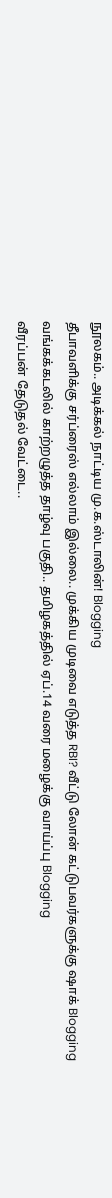நூலகம்.. அடிக்கல் நாட்டிய மு.க.ஸ்டாலின்! Blogging
தீபாவளிக்கு சர்ப்ரைஸ் எல்லாம் இல்லை.. முக்கிய முடிவை எடுத்த RBI? வீட்டு லோன் கட்டுபவர்களுக்கு ஷாக் Blogging
வங்கக்கடலில் காற்றழுத்த தாழ்வு பகுதி.. தமிழகத்தில் ஏப்.14 வரை மழைக்கு வாய்ப்பு Blogging
வீரப்பன் தேடுதல் வேட்டை..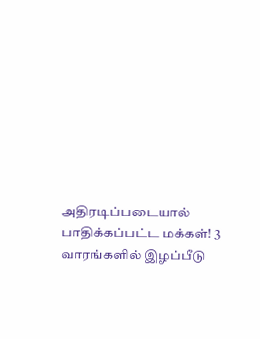அதிரடிப்படையால் பாதிக்கப்பட்ட மக்கள்! 3 வாரங்களில் இழப்பீடு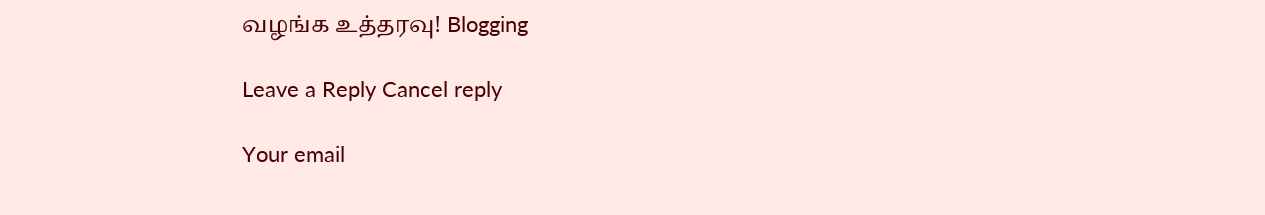வழங்க உத்தரவு! Blogging

Leave a Reply Cancel reply

Your email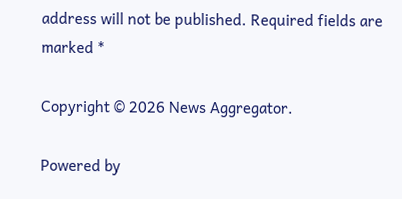address will not be published. Required fields are marked *

Copyright © 2026 News Aggregator.

Powered by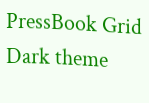PressBook Grid Dark theme